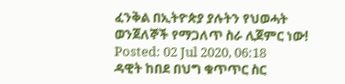ፈንቅል በኢትዮጵያ ያሉትን የህወሓት ወንጀለኞች የማጋለጥ ስራ ሊጀምር ነው!
Posted: 02 Jul 2020, 06:18
ዳዊት ከበደ በህግ ቁጥጥር ስር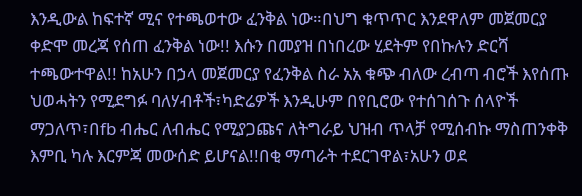እንዲውል ከፍተኛ ሚና የተጫወተው ፈንቅል ነው።በህግ ቁጥጥር እንደዋለም መጀመርያ ቀድሞ መረጃ የሰጠ ፈንቅል ነው!! እሱን በመያዝ በነበረው ሂደትም የበኩሉን ድርሻ ተጫውተዋል!! ከአሁን በኃላ መጀመርያ የፈንቅል ስራ አአ ቁጭ ብለው ረብጣ ብሮች እየሰጡ ህወሓትን የሚደግፉ ባለሃብቶች፣ካድሬዎች እንዲሁም በየቢሮው የተሰገሰጉ ሰላዮች ማጋለጥ፣በfb ብሔር ለብሔር የሚያጋጩና ለትግራይ ህዝብ ጥላቻ የሚሰብኩ ማስጠንቀቅ እምቢ ካሉ እርምጃ መውሰድ ይሆናል!!በቂ ማጣራት ተደርገዋል፣አሁን ወደ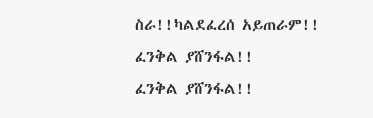ስራ!!ካልደፈረሰ አይጠራም!!
ፈንቅል ያሸንፋል!!
ፈንቅል ያሸንፋል!!